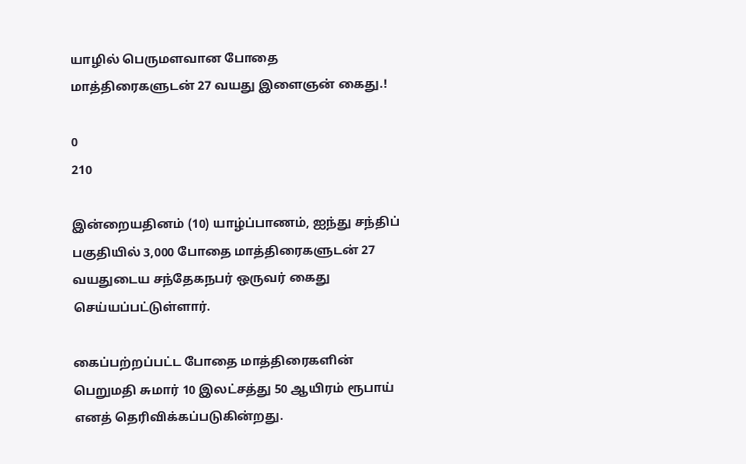யாழில் பெருமளவான போதை மாத்திரைகளுடன் 27 வயது இளைஞன் கைது.!

0
210

இன்றையதினம் (10) யாழ்ப்பாணம், ஐந்து சந்திப் பகுதியில் 3,000 போதை மாத்திரைகளுடன் 27 வயதுடைய சந்தேகநபர் ஒருவர் கைது செய்யப்பட்டுள்ளார்.

கைப்பற்றப்பட்ட போதை மாத்திரைகளின் பெறுமதி சுமார் 10 இலட்சத்து 50 ஆயிரம் ரூபாய் எனத் தெரிவிக்கப்படுகின்றது.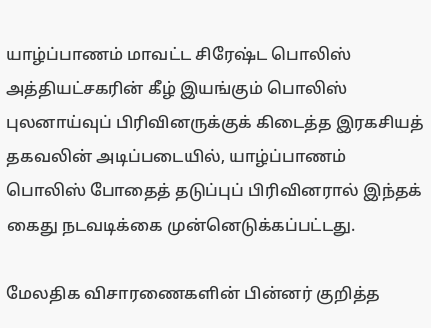யாழ்ப்பாணம் மாவட்ட சிரேஷ்ட பொலிஸ் அத்தியட்சகரின் கீழ் இயங்கும் பொலிஸ் புலனாய்வுப் பிரிவினருக்குக் கிடைத்த இரகசியத் தகவலின் அடிப்படையில், யாழ்ப்பாணம் பொலிஸ் போதைத் தடுப்புப் பிரிவினரால் இந்தக் கைது நடவடிக்கை முன்னெடுக்கப்பட்டது.

மேலதிக விசாரணைகளின் பின்னர் குறித்த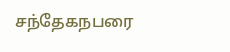சந்தேகநபரை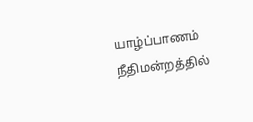யாழ்ப்பாணம் நீதிமன்றத்தில்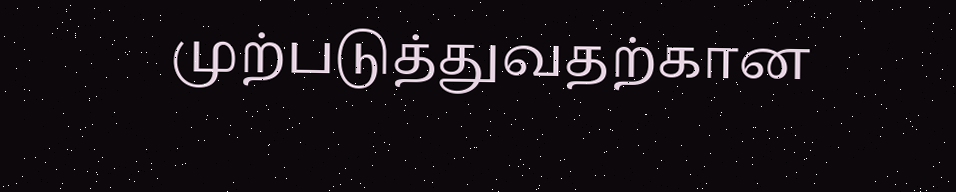முற்படுத்துவதற்கான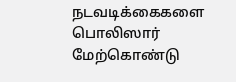நடவடிக்கைகளை பொலிஸார் மேற்கொண்டு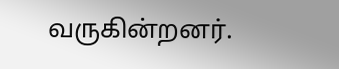வருகின்றனர்.